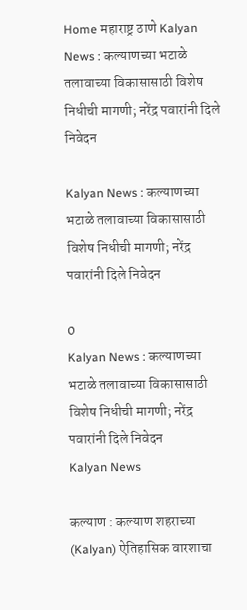Home महाराष्ट्र ठाणे Kalyan News : कल्याणच्या भटाळे तलावाच्या विकासासाठी विशेष निधीची मागणी; नरेंद्र पवारांनी दिले निवेदन

Kalyan News : कल्याणच्या भटाळे तलावाच्या विकासासाठी विशेष निधीची मागणी; नरेंद्र पवारांनी दिले निवेदन

0
Kalyan News : कल्याणच्या भटाळे तलावाच्या विकासासाठी विशेष निधीची मागणी; नरेंद्र पवारांनी दिले निवेदन
Kalyan News

कल्याण : कल्याण शहराच्या (Kalyan) ऐतिहासिक वारशाचा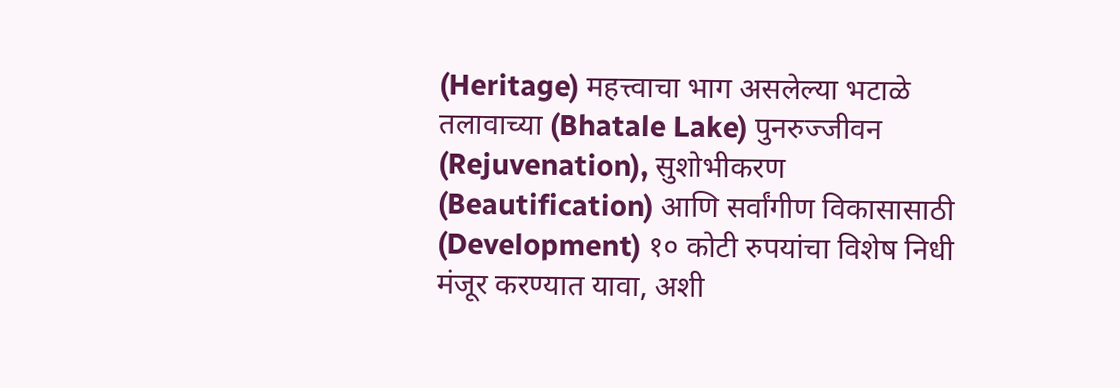(Heritage) महत्त्वाचा भाग असलेल्या भटाळे तलावाच्या (Bhatale Lake) पुनरुज्जीवन (Rejuvenation), सुशोभीकरण (Beautification) आणि सर्वांगीण विकासासाठी (Development) १० कोटी रुपयांचा विशेष निधी मंजूर करण्यात यावा, अशी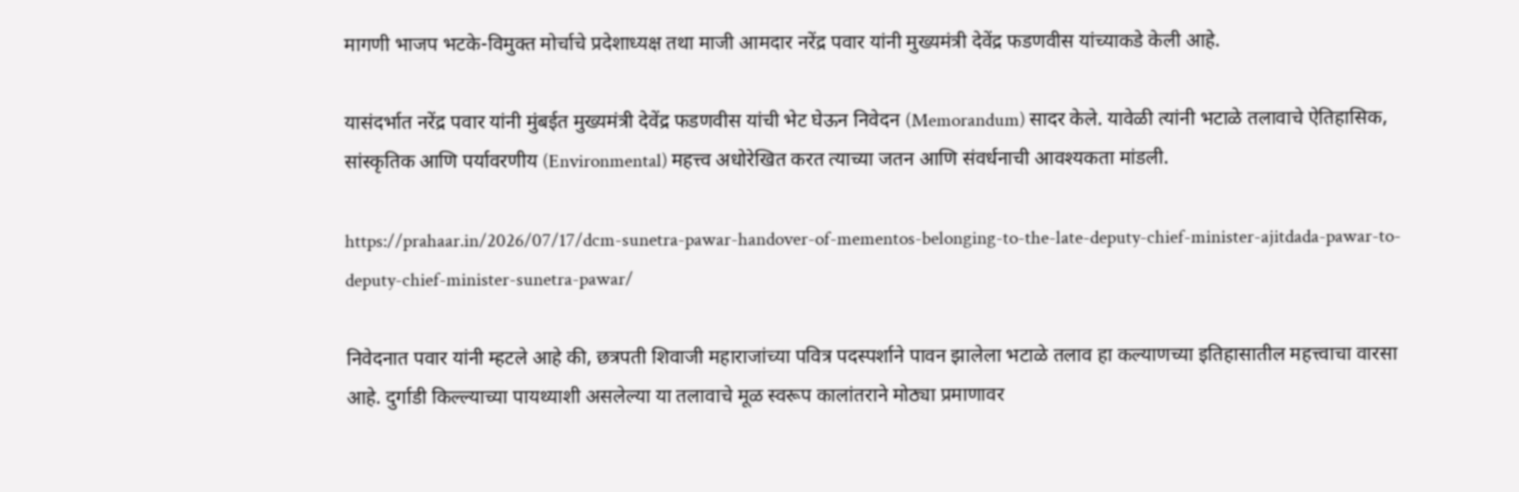मागणी भाजप भटके-विमुक्त मोर्चाचे प्रदेशाध्यक्ष तथा माजी आमदार नरेंद्र पवार यांनी मुख्यमंत्री देवेंद्र फडणवीस यांच्याकडे केली आहे.

यासंदर्भात नरेंद्र पवार यांनी मुंबईत मुख्यमंत्री देवेंद्र फडणवीस यांची भेट घेऊन निवेदन (Memorandum) सादर केले. यावेळी त्यांनी भटाळे तलावाचे ऐतिहासिक, सांस्कृतिक आणि पर्यावरणीय (Environmental) महत्त्व अधोरेखित करत त्याच्या जतन आणि संवर्धनाची आवश्यकता मांडली.

https://prahaar.in/2026/07/17/dcm-sunetra-pawar-handover-of-mementos-belonging-to-the-late-deputy-chief-minister-ajitdada-pawar-to-deputy-chief-minister-sunetra-pawar/

निवेदनात पवार यांनी म्हटले आहे की, छत्रपती शिवाजी महाराजांच्या पवित्र पदस्पर्शाने पावन झालेला भटाळे तलाव हा कल्याणच्या इतिहासातील महत्त्वाचा वारसा आहे. दुर्गाडी किल्ल्याच्या पायथ्याशी असलेल्या या तलावाचे मूळ स्वरूप कालांतराने मोठ्या प्रमाणावर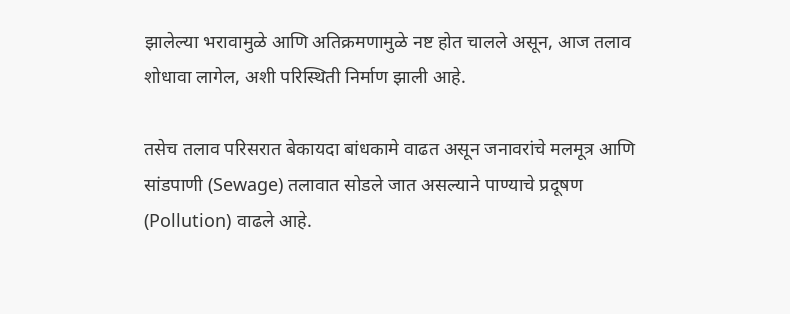झालेल्या भरावामुळे आणि अतिक्रमणामुळे नष्ट होत चालले असून, आज तलाव शोधावा लागेल, अशी परिस्थिती निर्माण झाली आहे.

तसेच तलाव परिसरात बेकायदा बांधकामे वाढत असून जनावरांचे मलमूत्र आणि सांडपाणी (Sewage) तलावात सोडले जात असल्याने पाण्याचे प्रदूषण (Pollution) वाढले आहे.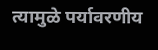त्यामुळे पर्यावरणीय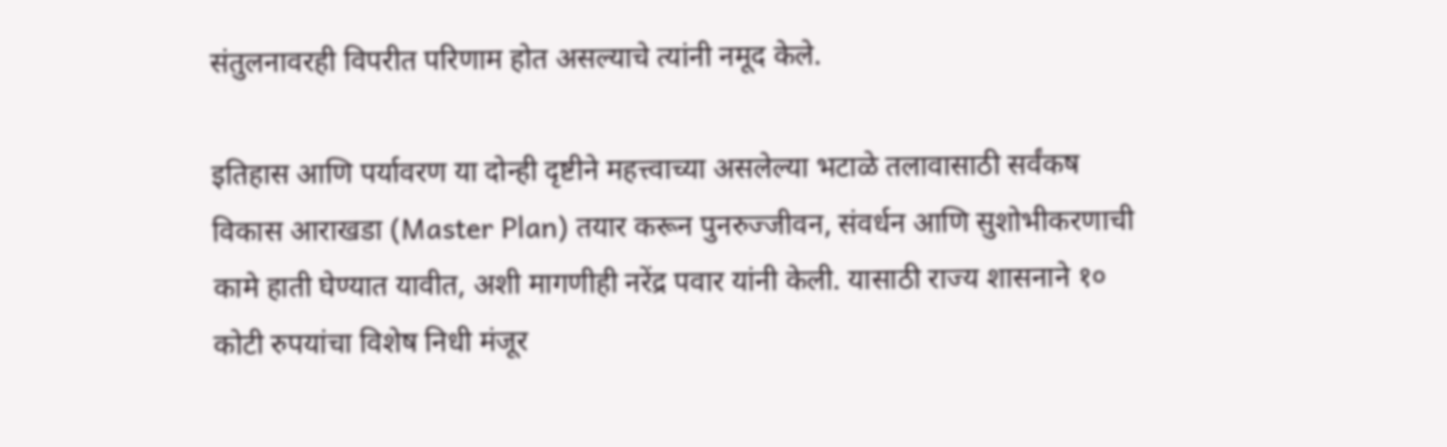संतुलनावरही विपरीत परिणाम होत असल्याचे त्यांनी नमूद केले.

इतिहास आणि पर्यावरण या दोन्ही दृष्टीने महत्त्वाच्या असलेल्या भटाळे तलावासाठी सर्वंकष विकास आराखडा (Master Plan) तयार करून पुनरुज्जीवन, संवर्धन आणि सुशोभीकरणाची कामे हाती घेण्यात यावीत, अशी मागणीही नरेंद्र पवार यांनी केली. यासाठी राज्य शासनाने १० कोटी रुपयांचा विशेष निधी मंजूर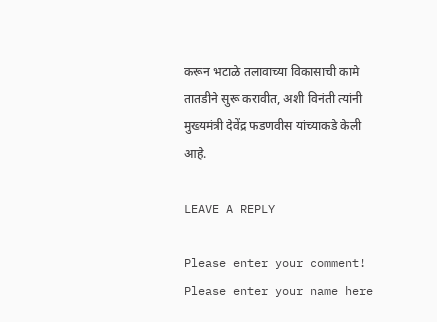करून भटाळे तलावाच्या विकासाची कामे तातडीने सुरू करावीत, अशी विनंती त्यांनी मुख्यमंत्री देवेंद्र फडणवीस यांच्याकडे केली आहे.

LEAVE A REPLY

Please enter your comment!
Please enter your name here